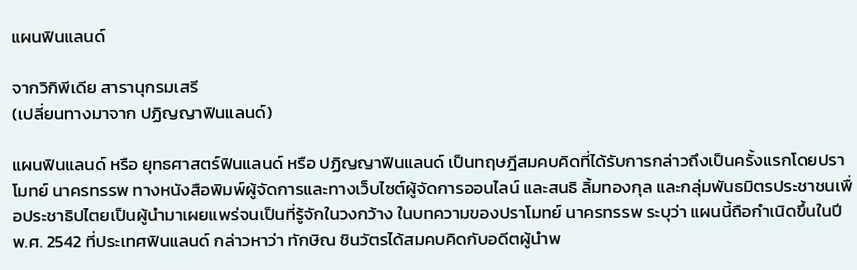แผนฟินแลนด์

จากวิกิพีเดีย สารานุกรมเสรี
(เปลี่ยนทางมาจาก ปฏิญญาฟินแลนด์)

แผนฟินแลนด์ หรือ ยุทธศาสตร์ฟินแลนด์ หรือ ปฏิญญาฟินแลนด์ เป็นทฤษฎีสมคบคิดที่ได้รับการกล่าวถึงเป็นครั้งแรกโดยปราโมทย์ นาครทรรพ ทางหนังสือพิมพ์ผู้จัดการและทางเว็บไซต์ผู้จัดการออนไลน์ และสนธิ ลิ้มทองกุล และกลุ่มพันธมิตรประชาชนเพื่อประชาธิปไตยเป็นผู้นำมาเผยแพร่จนเป็นที่รู้จักในวงกว้าง ในบทความของปราโมทย์ นาครทรรพ ระบุว่า แผนนี้ถือกำเนิดขึ้นในปี พ.ศ. 2542 ที่ประเทศฟินแลนด์ กล่าวหาว่า ทักษิณ ชินวัตรได้สมคบคิดกับอดีตผู้นำพ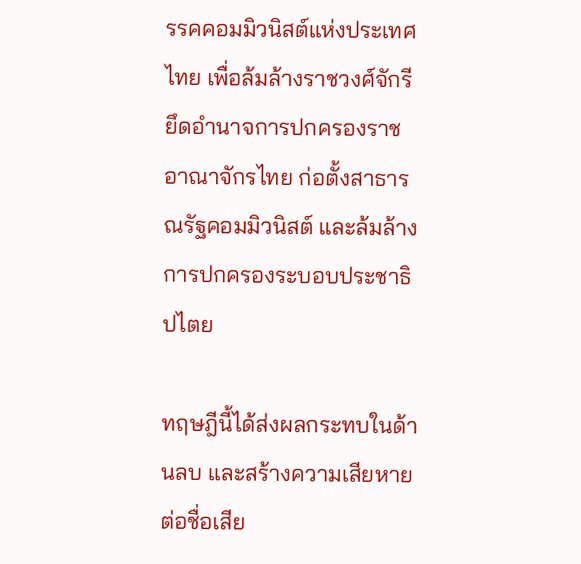รรคคอมมิวนิสต์แห่งประเทศไทย เพื่อล้มล้างราชวงศ์จักรี ยึดอำนาจการปกครองราชอาณาจักรไทย ก่อตั้งสาธารณรัฐคอมมิวนิสต์ และล้มล้างการปกครองระบอบประชาธิปไตย

ทฤษฎีนี้ได้ส่งผลกระทบในด้านลบ และสร้างความเสียหายต่อชื่อเสีย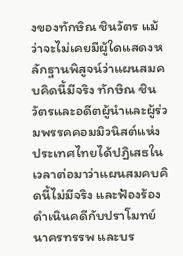งของทักษิณ ชินวัตร แม้ว่าจะไม่เคยมีผู้ใดแสดงหลักฐานพิสูจน์ว่าแผนสมคบคิดนี้มีจริง ทักษิณ ชินวัตรและอดีตผู้นำและผู้ร่วมพรรคคอมมิวนิสต์แห่งประเทศไทยได้ปฏิเสธในเวลาต่อมาว่าแผนสมคบคิดนี้ไม่มีจริง และฟ้องร้องดำเนินคดีกับปราโมทย์ นาครทรรพ และบร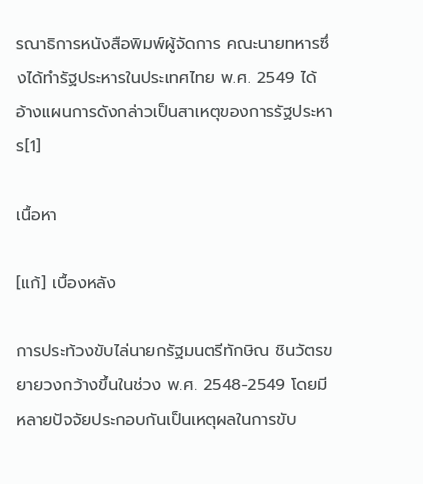รณาธิการหนังสือพิมพ์ผู้จัดการ คณะนายทหารซึ่งได้ทำรัฐประหารในประเทศไทย พ.ศ. 2549 ได้อ้างแผนการดังกล่าวเป็นสาเหตุของการรัฐประหาร[1]

เนื้อหา

[แก้] เบื้องหลัง

การประท้วงขับไล่นายกรัฐมนตรีทักษิณ ชินวัตรขยายวงกว้างขึ้นในช่วง พ.ศ. 2548-2549 โดยมีหลายปัจจัยประกอบกันเป็นเหตุผลในการขับ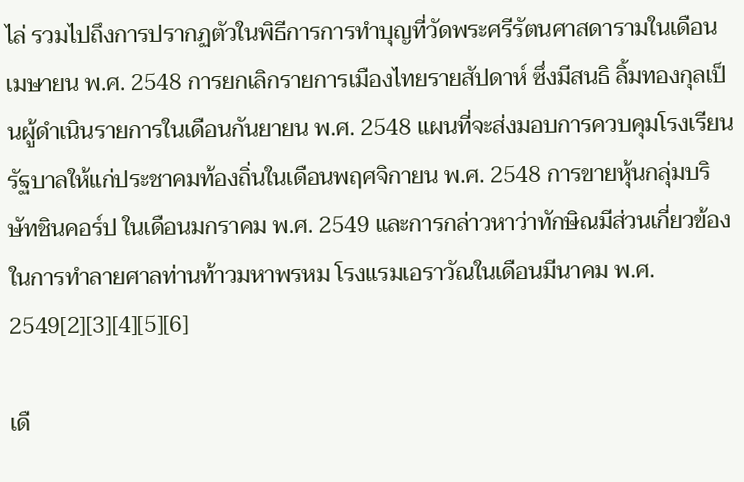ไล่ รวมไปถึงการปรากฏตัวในพิธีการการทำบุญที่วัดพระศรีรัตนศาสดารามในเดือนเมษายน พ.ศ. 2548 การยกเลิกรายการเมืองไทยรายสัปดาห์ ซึ่งมีสนธิ ลิ้มทองกุลเป็นผู้ดำเนินรายการในเดือนกันยายน พ.ศ. 2548 แผนที่จะส่งมอบการควบคุมโรงเรียนรัฐบาลให้แก่ประชาคมท้องถิ่นในเดือนพฤศจิกายน พ.ศ. 2548 การขายหุ้นกลุ่มบริษัทชินคอร์ป ในเดือนมกราคม พ.ศ. 2549 และการกล่าวหาว่าทักษิณมีส่วนเกี่ยวข้องในการทำลายศาลท่านท้าวมหาพรหม โรงแรมเอราวัณในเดือนมีนาคม พ.ศ. 2549[2][3][4][5][6]

เดื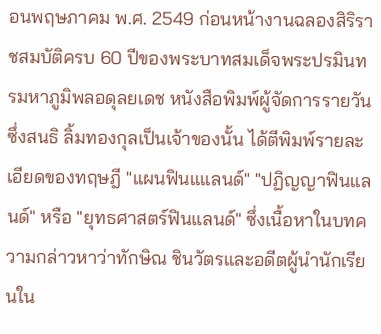อนพฤษภาคม พ.ศ. 2549 ก่อนหน้างานฉลองสิริราชสมบัติครบ 60 ปีของพระบาทสมเด็จพระปรมินทรมหาภูมิพลอดุลยเดช หนังสือพิมพ์ผู้จัดการรายวัน ซึ่งสนธิ ลิ้มทองกุลเป็นเจ้าของนั้น ได้ตีพิมพ์รายละเอียดของทฤษฎี "แผนฟินแแลนด์" "ปฏิญญาฟินแลนด์" หรือ "ยุทธศาสตร์ฟินแลนด์" ซึ่งเนื้อหาในบทความกล่าวหาว่าทักษิณ ชินวัตรและอดีตผู้นำนักเรียนใน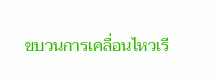ขบวนการเคลื่อนไหวเรี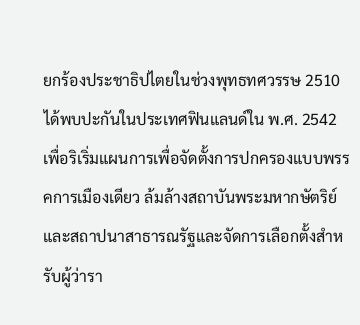ยกร้องประชาธิปไตยในช่วงพุทธทศวรรษ 2510 ได้พบปะกันในประเทศฟินแลนด์ใน พ.ศ. 2542 เพื่อริเริ่มแผนการเพื่อจัดตั้งการปกครองแบบพรรคการเมืองเดียว ล้มล้างสถาบันพระมหากษัตริย์และสถาปนาสาธารณรัฐและจัดการเลือกตั้งสำหรับผู้ว่ารา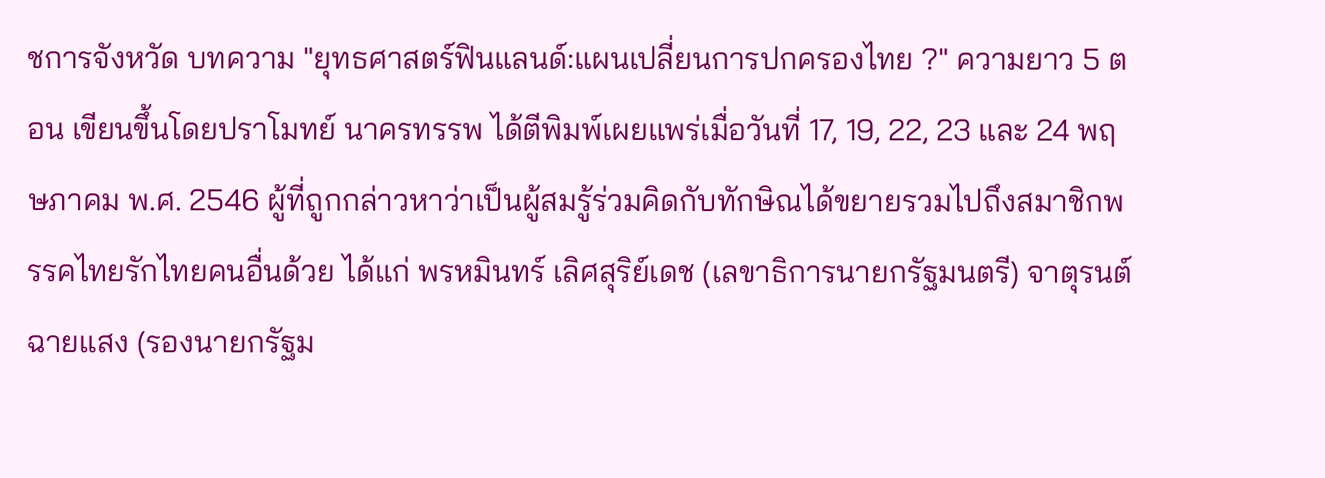ชการจังหวัด บทความ "ยุทธศาสตร์ฟินแลนด์:แผนเปลี่ยนการปกครองไทย ?" ความยาว 5 ตอน เขียนขึ้นโดยปราโมทย์ นาครทรรพ ได้ตีพิมพ์เผยแพร่เมื่อวันที่ 17, 19, 22, 23 และ 24 พฤษภาคม พ.ศ. 2546 ผู้ที่ถูกกล่าวหาว่าเป็นผู้สมรู้ร่วมคิดกับทักษิณได้ขยายรวมไปถึงสมาชิกพรรคไทยรักไทยคนอื่นด้วย ได้แก่ พรหมินทร์ เลิศสุริย์เดช (เลขาธิการนายกรัฐมนตรี) จาตุรนต์ ฉายแสง (รองนายกรัฐม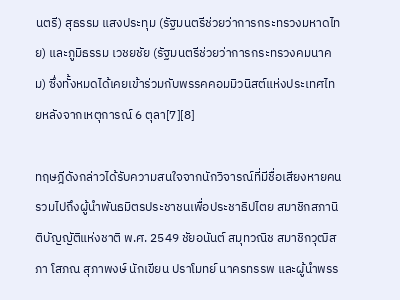นตรี) สุธรรม แสงประทุม (รัฐมนตรีช่วยว่าการกระทรวงมหาดไทย) และภูมิธรรม เวชยชัย (รัฐมนตรีช่วยว่าการกระทรวงคมนาคม) ซึ่งทั้งหมดได้เคยเข้าร่วมกับพรรคคอมมิวนิสต์แห่งประเทศไทยหลังจากเหตุการณ์ 6 ตุลา[7][8]

ทฤษฎีดังกล่าวได้รับความสนใจจากนักวิจารณ์ที่มีชื่อเสียงหายคน รวมไปถึงผู้นำพันธมิตรประชาชนเพื่อประชาธิปไตย สมาชิกสภานิติบัญญัติแห่งชาติ พ.ศ. 2549 ชัยอนันต์ สมุทวณิช สมาชิกวุฒิสภา โสภณ สุภาพงษ์ นักเขียน ปราโมทย์ นาครทรรพ และผู้นำพรร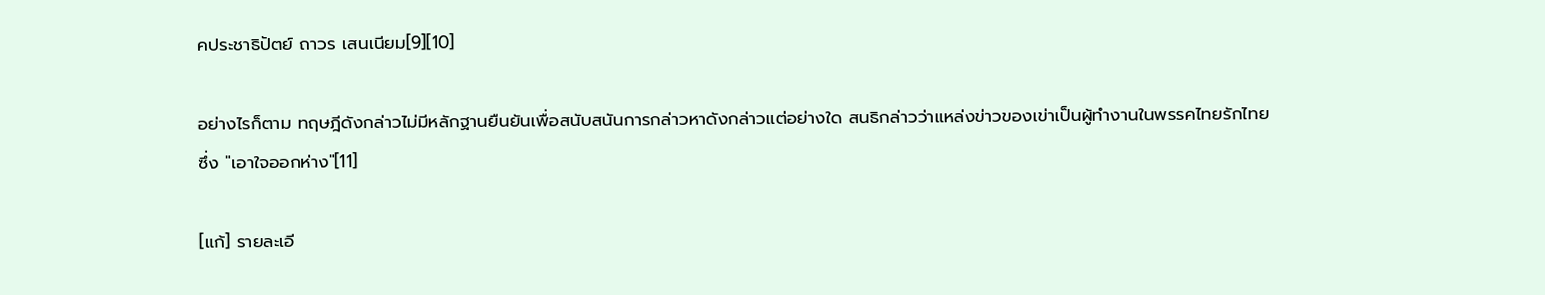คประชาธิปัตย์ ถาวร เสนเนียม[9][10]

อย่างไรก็ตาม ทฤษฎีดังกล่าวไม่มีหลักฐานยืนยันเพื่อสนับสนันการกล่าวหาดังกล่าวแต่อย่างใด สนธิกล่าวว่าแหล่งข่าวของเข่าเป็นผู้ทำงานในพรรคไทยรักไทยซึ่ง "เอาใจออกห่าง"[11]

[แก้] รายละเอี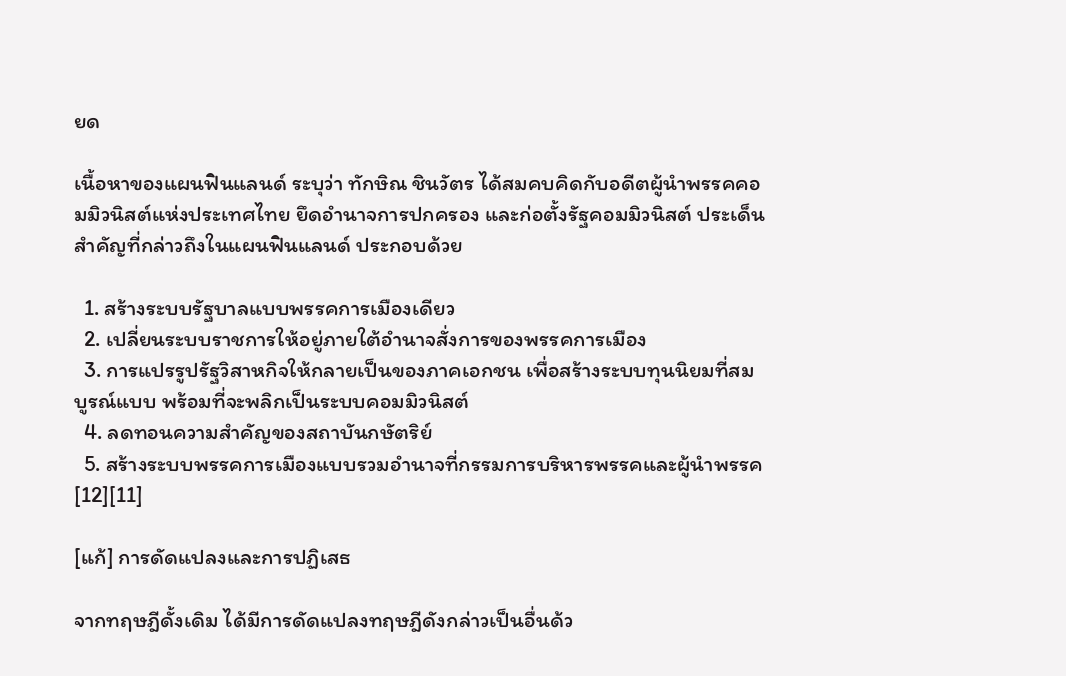ยด

เนื้อหาของแผนฟินแลนด์ ระบุว่า ทักษิณ ชินวัตร ได้สมคบคิดกับอดีตผู้นำพรรคคอมมิวนิสต์แห่งประเทศไทย ยึดอำนาจการปกครอง และก่อตั้งรัฐคอมมิวนิสต์ ประเด็นสำคัญที่กล่าวถึงในแผนฟินแลนด์ ประกอบด้วย

  1. สร้างระบบรัฐบาลแบบพรรคการเมืองเดียว
  2. เปลี่ยนระบบราชการให้อยู่ภายใต้อำนาจสั่งการของพรรคการเมือง
  3. การแปรรูปรัฐวิสาหกิจให้กลายเป็นของภาคเอกชน เพื่อสร้างระบบทุนนิยมที่สมบูรณ์แบบ พร้อมที่จะพลิกเป็นระบบคอมมิวนิสต์
  4. ลดทอนความสำคัญของสถาบันกษัตริย์
  5. สร้างระบบพรรคการเมืองแบบรวมอำนาจที่กรรมการบริหารพรรคและผู้นำพรรค[12][11]

[แก้] การดัดแปลงและการปฏิเสธ

จากทฤษฎีดั้งเดิม ได้มีการดัดแปลงทฤษฎีดังกล่าวเป็นอื่นด้ว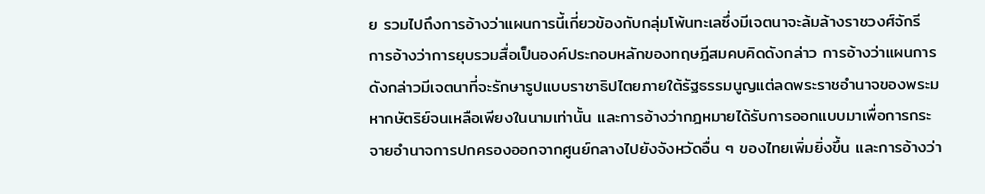ย รวมไปถึงการอ้างว่าแผนการนี้เกี่ยวข้องกับกลุ่มโพ้นทะเลซึ่งมีเจตนาจะล้มล้างราชวงศ์จักรี การอ้างว่าการยุบรวมสื่อเป็นองค์ประกอบหลักของทฤษฎีสมคบคิดดังกล่าว การอ้างว่าแผนการดังกล่าวมีเจตนาที่จะรักษารูปแบบราชาธิปไตยภายใต้รัฐธรรมนูญแต่ลดพระราชอำนาจของพระมหากษัตริย์จนเหลือเพียงในนามเท่านั้น และการอ้างว่ากฎหมายได้รับการออกแบบมาเพื่อการกระจายอำนาจการปกครองออกจากศูนย์กลางไปยังจังหวัดอื่น ๆ ของไทยเพิ่มยิ่งขึ้น และการอ้างว่า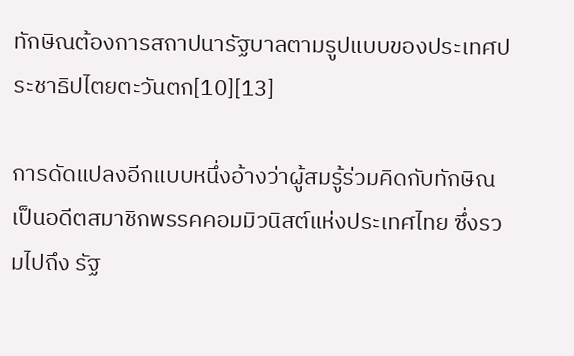ทักษิณต้องการสถาปนารัฐบาลตามรูปแบบของประเทศประชาธิปไตยตะวันตก[10][13]

การดัดแปลงอีกแบบหนึ่งอ้างว่าผู้สมรู้ร่วมคิดกับทักษิณเป็นอดีตสมาชิกพรรคคอมมิวนิสต์แห่งประเทศไทย ซึ่งรวมไปถึง รัฐ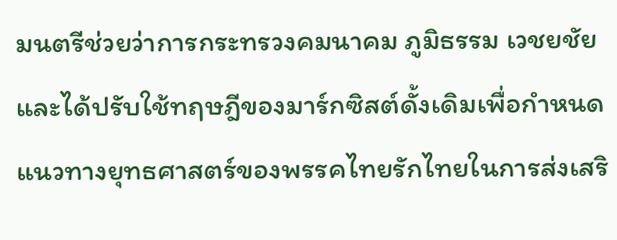มนตรีช่วยว่าการกระทรวงคมนาคม ภูมิธรรม เวชยชัย และได้ปรับใช้ทฤษฎีของมาร์กซิสต์ดั้งเดิมเพื่อกำหนดแนวทางยุทธศาสตร์ของพรรคไทยรักไทยในการส่งเสริ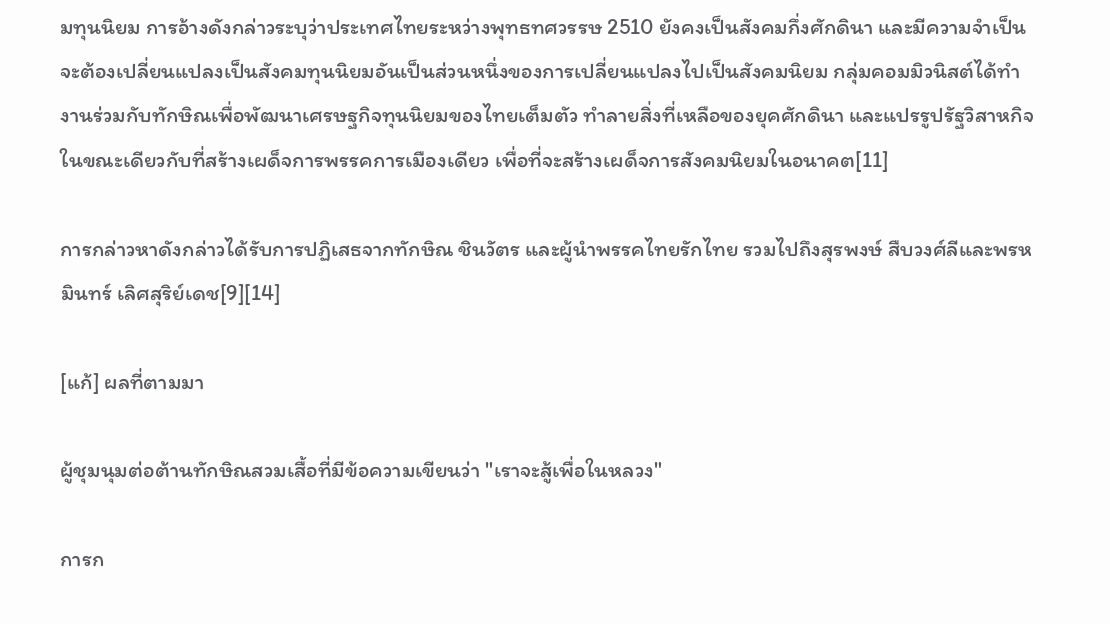มทุนนิยม การอ้างดังกล่าวระบุว่าประเทศไทยระหว่างพุทธทศวรรษ 2510 ยังคงเป็นสังคมกึ่งศักดินา และมีความจำเป็นจะต้องเปลี่ยนแปลงเป็นสังคมทุนนิยมอันเป็นส่วนหนึ่งของการเปลี่ยนแปลงไปเป็นสังคมนิยม กลุ่มคอมมิวนิสต์ได้ทำงานร่วมกับทักษิณเพื่อพัฒนาเศรษฐกิจทุนนิยมของไทยเต็มตัว ทำลายสิ่งที่เหลือของยุคศักดินา และแปรรูปรัฐวิสาหกิจ ในขณะเดียวกับที่สร้างเผด็จการพรรคการเมืองเดียว เพื่อที่จะสร้างเผด็จการสังคมนิยมในอนาคต[11]

การกล่าวหาดังกล่าวได้รับการปฏิเสธจากทักษิณ ชินวัตร และผู้นำพรรคไทยรักไทย รวมไปถึงสุรพงษ์ สืบวงศ์ลีและพรหมินทร์ เลิศสุริย์เดช[9][14]

[แก้] ผลที่ตามมา

ผู้ชุมนุมต่อต้านทักษิณสวมเสื้อที่มีข้อความเขียนว่า "เราจะสู้เพื่อในหลวง"

การก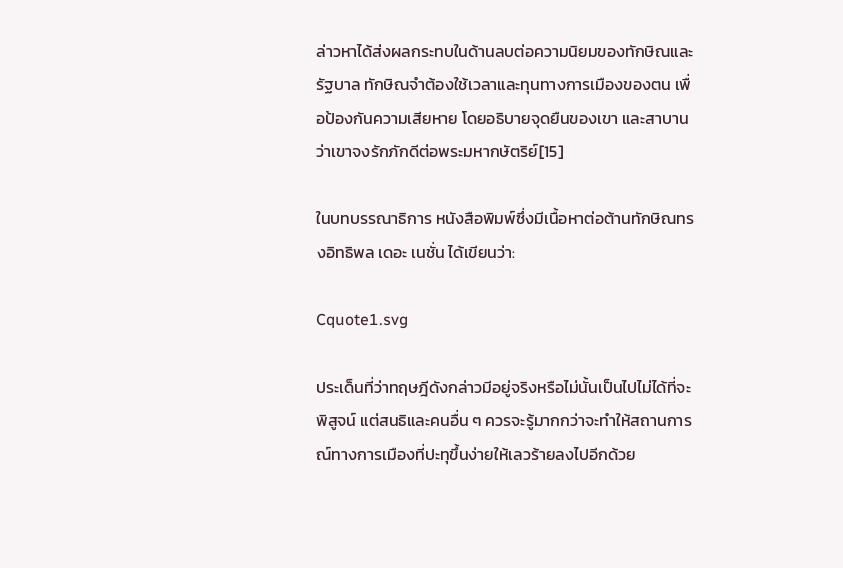ล่าวหาได้ส่งผลกระทบในด้านลบต่อความนิยมของทักษิณและรัฐบาล ทักษิณจำต้องใช้เวลาและทุนทางการเมืองของตน เพื่อป้องกันความเสียหาย โดยอธิบายจุดยืนของเขา และสาบานว่าเขาจงรักภักดีต่อพระมหากษัตริย์[15]

ในบทบรรณาธิการ หนังสือพิมพ์ซึ่งมีเนื้อหาต่อต้านทักษิณทรงอิทธิพล เดอะ เนชั่น ได้เขียนว่า:

Cquote1.svg

ประเด็นที่ว่าทฤษฎีดังกล่าวมีอยู่จริงหรือไม่นั้นเป็นไปไม่ได้ที่จะพิสูจน์ แต่สนธิและคนอื่น ๆ ควรจะรู้มากกว่าจะทำให้สถานการณ์ทางการเมืองที่ปะทุขึ้นง่ายให้เลวร้ายลงไปอีกด้วย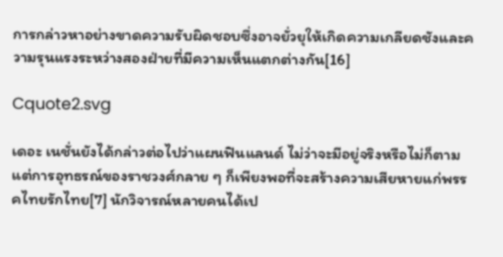การกล่าวหาอย่างขาดความรับผิดชอบซึ่งอาจยั่วยุให้เกิดความเกลียดชังและความรุนแรงระหว่างสองฝ่ายที่มีความเห็นแตกต่างกัน[16]

Cquote2.svg

เดอะ เนชั่นยังได้กล่าวต่อไปว่าแผนฟินแลนด์ ไม่ว่าจะมีอยู่จริงหรือไม่ก็ตาม แต่การอุทธรณ์ของราชวงศ์กลาย ๆ ก็เพียงพอที่จะสร้างความเสียหายแก่พรรคไทยรักไทย[7] นักวิจารณ์หลายคนได้เป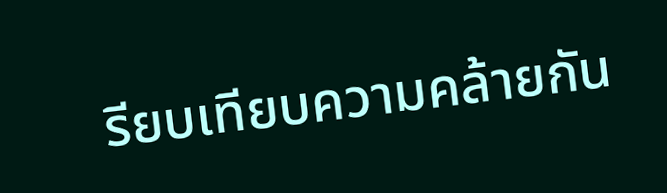รียบเทียบความคล้ายกัน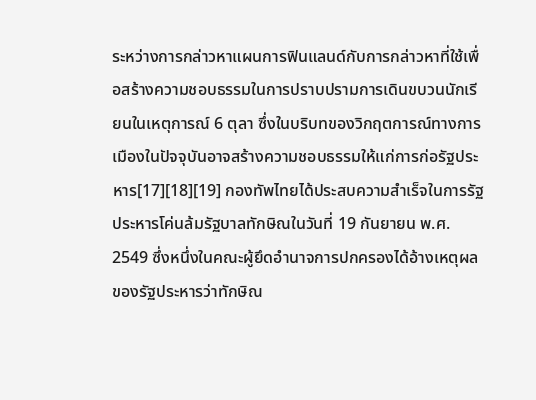ระหว่างการกล่าวหาแผนการฟินแลนด์กับการกล่าวหาที่ใช้เพื่อสร้างความชอบธรรมในการปราบปรามการเดินขบวนนักเรียนในเหตุการณ์ 6 ตุลา ซึ่งในบริบทของวิกฤตการณ์ทางการเมืองในปัจจุบันอาจสร้างความชอบธรรมให้แก่การก่อรัฐประหาร[17][18][19] กองทัพไทยได้ประสบความสำเร็จในการรัฐประหารโค่นล้มรัฐบาลทักษิณในวันที่ 19 กันยายน พ.ศ. 2549 ซึ่งหนึ่งในคณะผู้ยึดอำนาจการปกครองได้อ้างเหตุผลของรัฐประหารว่าทักษิณ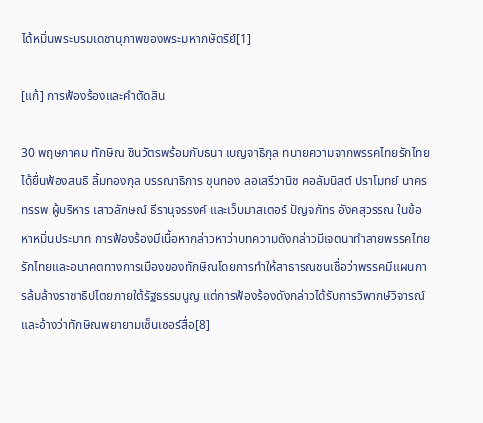ได้หมิ่นพระบรมเดชานุภาพของพระมหากษัตริย์[1]

[แก้] การฟ้องร้องและคำตัดสิน

30 พฤษภาคม ทักษิณ ชินวัตรพร้อมกับธนา เบญจาธิกุล ทนายความจากพรรคไทยรักไทย ได้ยื่นฟ้องสนธิ ลิ้มทองกุล บรรณาธิการ ขุนทอง ลอเสรีวานิช คอลัมนิสต์ ปราโมทย์ นาครทรรพ ผู้บริหาร เสาวลักษณ์ ธีรานุจรรงค์ และเว็บมาสเตอร์ ปัญจภัทร อังคสุวรรณ ในข้อหาหมิ่นประมาท การฟ้องร้องมีเนื้อหากล่าวหาว่าบทความดังกล่าวมีเจตนาทำลายพรรคไทยรักไทยและอนาคตทางการเมืองของทักษิณโดยการทำให้สาธารณชนเชื่อว่าพรรคมีแผนการล้มล้างราชาธิปไตยภายใต้รัฐธรรมนูญ แต่การฟ้องร้องดังกล่าวได้รับการวิพากษ์วิจารณ์และอ้างว่าทักษิณพยายามเซ็นเซอร์สื่อ[8]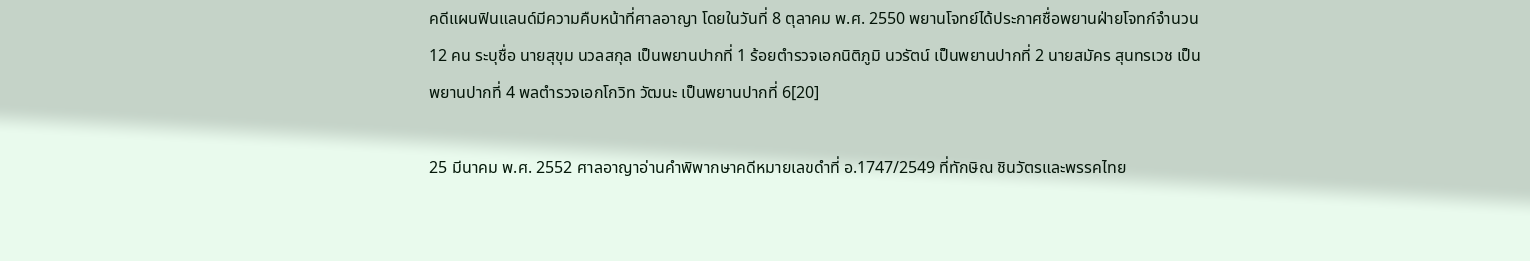คดีแผนฟินแลนด์มีความคืบหน้าที่ศาลอาญา โดยในวันที่ 8 ตุลาคม พ.ศ. 2550 พยานโจทย์ได้ประกาศชื่อพยานฝ่ายโจทก์จำนวน 12 คน ระบุชื่อ นายสุขุม นวลสกุล เป็นพยานปากที่ 1 ร้อยตำรวจเอกนิติภูมิ นวรัตน์ เป็นพยานปากที่ 2 นายสมัคร สุนทรเวช เป็นพยานปากที่ 4 พลตำรวจเอกโกวิท วัฒนะ เป็นพยานปากที่ 6[20]

25 มีนาคม พ.ศ. 2552 ศาลอาญาอ่านคำพิพากษาคดีหมายเลขดำที่ อ.1747/2549 ที่ทักษิณ ชินวัตรและพรรคไทย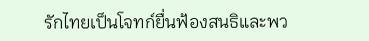รักไทยเป็นโจทก์ยื่นฟ้องสนธิและพว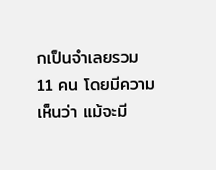กเป็นจำเลยรวม 11 คน โดยมีความเห็นว่า แม้จะมี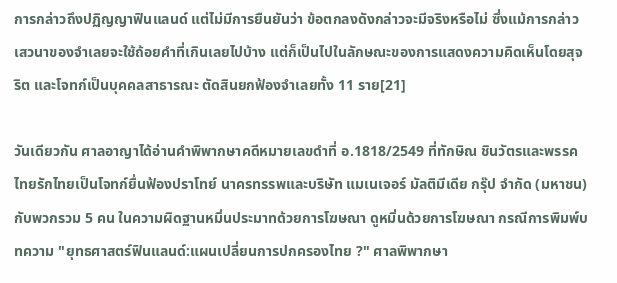การกล่าวถึงปฏิญญาฟินแลนด์ แต่ไม่มีการยืนยันว่า ข้อตกลงดังกล่าวจะมีจริงหรือไม่ ซึ่งแม้การกล่าวเสวนาของจำเลยจะใช้ถ้อยคำที่เกินเลยไปบ้าง แต่ก็เป็นไปในลักษณะของการแสดงความคิดเห็นโดยสุจริต และโจทก์เป็นบุคคลสาธารณะ ตัดสินยกฟ้องจำเลยทั้ง 11 ราย[21]

วันเดียวกัน ศาลอาญาได้อ่านคำพิพากษาคดีหมายเลขดำที่ อ.1818/2549 ที่ทักษิณ ชินวัตรและพรรคไทยรักไทยเป็นโจทก์ยื่นฟ้องปราโทย์ นาครทรรพและบริษัท แมเนเจอร์ มัลติมีเดีย กรุ๊ป จำกัด (มหาชน) กับพวกรวม 5 คน ในความผิดฐานหมิ่นประมาทด้วยการโฆษณา ดูหมิ่นด้วยการโฆษณา กรณีการพิมพ์บทความ "ยุทธศาสตร์ฟินแลนด์:แผนเปลี่ยนการปกครองไทย ?" ศาลพิพากษา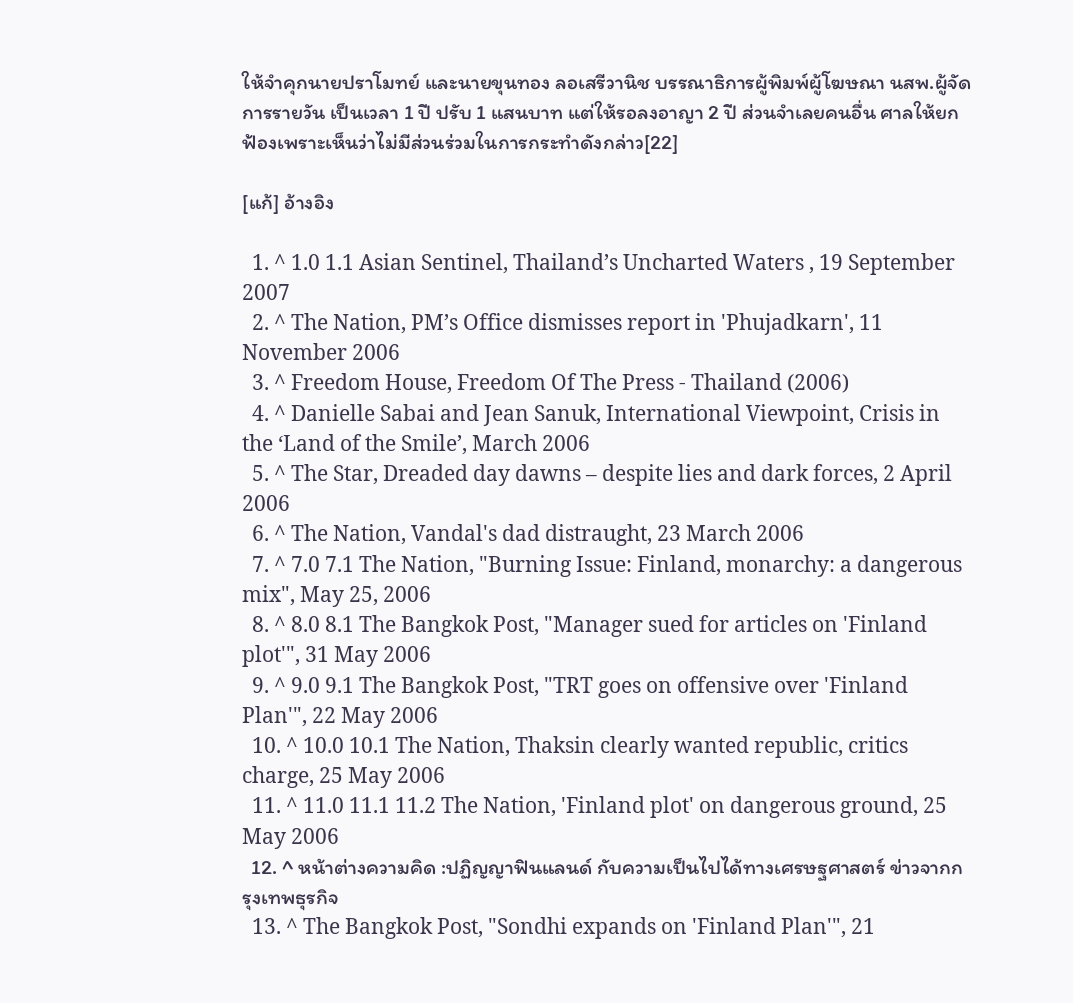ให้จำคุกนายปราโมทย์ และนายขุนทอง ลอเสรีวานิช บรรณาธิการผู้พิมพ์ผู้โฆษณา นสพ.ผู้จัดการรายวัน เป็นเวลา 1 ปี ปรับ 1 แสนบาท แต่ให้รอลงอาญา 2 ปี ส่วนจำเลยคนอื่น ศาลให้ยกฟ้องเพราะเห็นว่าไม่มีส่วนร่วมในการกระทำดังกล่าว[22]

[แก้] อ้างอิง

  1. ^ 1.0 1.1 Asian Sentinel, Thailand’s Uncharted Waters , 19 September 2007
  2. ^ The Nation, PM’s Office dismisses report in 'Phujadkarn', 11 November 2006
  3. ^ Freedom House, Freedom Of The Press - Thailand (2006)
  4. ^ Danielle Sabai and Jean Sanuk, International Viewpoint, Crisis in the ‘Land of the Smile’, March 2006
  5. ^ The Star, Dreaded day dawns – despite lies and dark forces, 2 April 2006
  6. ^ The Nation, Vandal's dad distraught, 23 March 2006
  7. ^ 7.0 7.1 The Nation, "Burning Issue: Finland, monarchy: a dangerous mix", May 25, 2006
  8. ^ 8.0 8.1 The Bangkok Post, "Manager sued for articles on 'Finland plot'", 31 May 2006
  9. ^ 9.0 9.1 The Bangkok Post, "TRT goes on offensive over 'Finland Plan'", 22 May 2006
  10. ^ 10.0 10.1 The Nation, Thaksin clearly wanted republic, critics charge, 25 May 2006
  11. ^ 11.0 11.1 11.2 The Nation, 'Finland plot' on dangerous ground, 25 May 2006
  12. ^ หน้าต่างความคิด :ปฏิญญาฟินแลนด์ กับความเป็นไปได้ทางเศรษฐศาสตร์ ข่าวจากกรุงเทพธุรกิจ
  13. ^ The Bangkok Post, "Sondhi expands on 'Finland Plan'", 21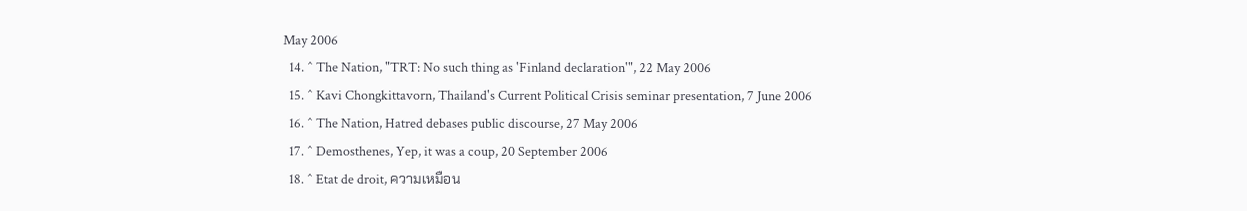May 2006
  14. ^ The Nation, "TRT: No such thing as 'Finland declaration'", 22 May 2006
  15. ^ Kavi Chongkittavorn, Thailand's Current Political Crisis seminar presentation, 7 June 2006
  16. ^ The Nation, Hatred debases public discourse, 27 May 2006
  17. ^ Demosthenes, Yep, it was a coup, 20 September 2006
  18. ^ Etat de droit, ความเหมือน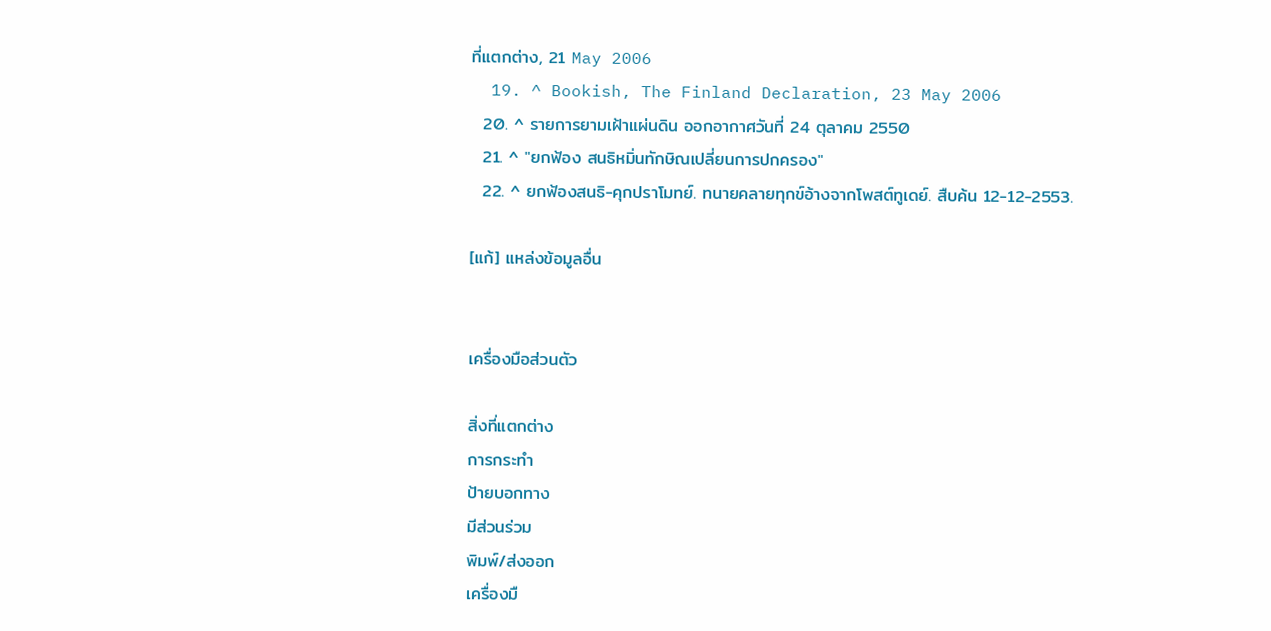ที่แตกต่าง, 21 May 2006
  19. ^ Bookish, The Finland Declaration, 23 May 2006
  20. ^ รายการยามเฝ้าแผ่นดิน ออกอากาศวันที่ 24 ตุลาคม 2550
  21. ^ "ยกฟ้อง สนธิหมิ่นทักษิณเปลี่ยนการปกครอง"
  22. ^ ยกฟ้องสนธิ-คุกปราโมทย์. ทนายคลายทุกข์อ้างจากโพสต์ทูเดย์. สืบค้น 12-12-2553.

[แก้] แหล่งข้อมูลอื่น


เครื่องมือส่วนตัว

สิ่งที่แตกต่าง
การกระทำ
ป้ายบอกทาง
มีส่วนร่วม
พิมพ์/ส่งออก
เครื่องมื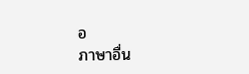อ
ภาษาอื่น